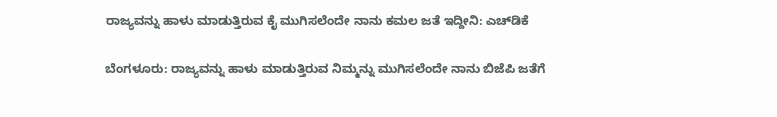ರಾಜ್ಯವನ್ನು ಹಾಳು ಮಾಡುತ್ತಿರುವ ಕೈ ಮುಗಿಸಲೆಂದೇ ನಾನು ಕಮಲ ಜತೆ ಇದ್ದೀನಿ: ಎಚ್‌ಡಿಕೆ

ಬೆಂಗಳೂರು: ರಾಜ್ಯವನ್ನು ಹಾಳು ಮಾಡುತ್ತಿರುವ ನಿಮ್ಮನ್ನು ಮುಗಿಸಲೆಂದೇ ನಾನು ಬಿಜೆಪಿ ಜತೆಗೆ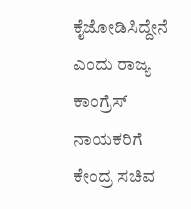ಕೈಜೋಡಿಸಿದ್ದೇನೆ ಎಂದು ರಾಜ್ಯ ಕಾಂಗ್ರೆಸ್‌ ನಾಯಕರಿಗೆ ಕೇಂದ್ರ ಸಚಿವ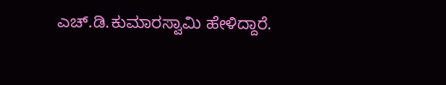ಎಚ್.ಡಿ.ಕುಮಾರಸ್ವಾಮಿ ಹೇಳಿದ್ದಾರೆ.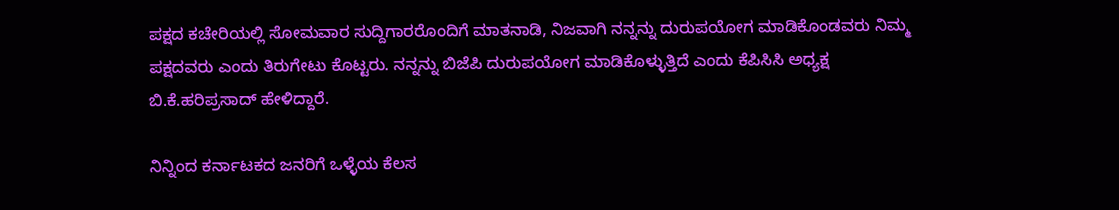ಪಕ್ಷದ ಕಚೇರಿಯಲ್ಲಿ ಸೋಮವಾರ ಸುದ್ದಿಗಾರರೊಂದಿಗೆ ಮಾತನಾಡಿ, ನಿಜವಾಗಿ ನನ್ನನ್ನು ದುರುಪಯೋಗ ಮಾಡಿಕೊಂಡವರು ನಿಮ್ಮ ಪಕ್ಷದವರು ಎಂದು ತಿರುಗೇಟು ಕೊಟ್ಟರು. ನನ್ನನ್ನು ಬಿಜೆಪಿ ದುರುಪಯೋಗ ಮಾಡಿಕೊಳ್ಳುತ್ತಿದೆ ಎಂದು ಕೆಪಿಸಿಸಿ ಅಧ್ಯಕ್ಷ ಬಿ.ಕೆ.ಹರಿಪ್ರಸಾದ್ ಹೇಳಿದ್ದಾರೆ.

ನಿನ್ನಿಂದ ಕರ್ನಾಟಕದ ಜನರಿಗೆ ಒಳ್ಳೆಯ ಕೆಲಸ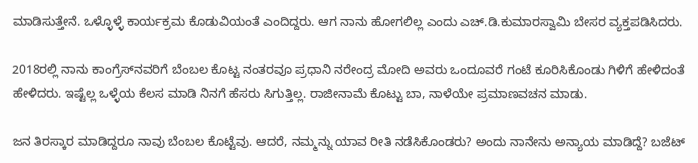ಮಾಡಿಸುತ್ತೇನೆ. ಒಳ್ಳೊಳ್ಳೆ ಕಾರ್ಯಕ್ರಮ ಕೊಡುವಿಯಂತೆ ಎಂದಿದ್ದರು. ಆಗ ನಾನು ಹೋಗಲಿಲ್ಲ ಎಂದು ಎಚ್‌.ಡಿ.ಕುಮಾರಸ್ವಾಮಿ ಬೇಸರ ವ್ಯಕ್ತಪಡಿಸಿದರು.

2018ರಲ್ಲಿ ನಾನು ಕಾಂಗ್ರೆಸ್‌ನವರಿಗೆ ಬೆಂಬಲ ಕೊಟ್ಟ ನಂತರವೂ ಪ್ರಧಾನಿ ನರೇಂದ್ರ ಮೋದಿ ಅವರು ಒಂದೂವರೆ ಗಂಟೆ ಕೂರಿಸಿಕೊಂಡು ಗಿಳಿಗೆ ಹೇಳಿದಂತೆ ಹೇಳಿದರು. ಇಷ್ಟೆಲ್ಲ ಒಳ್ಳೆಯ ಕೆಲಸ ಮಾಡಿ ನಿನಗೆ ಹೆಸರು ಸಿಗುತ್ತಿಲ್ಲ. ರಾಜೀನಾಮೆ ಕೊಟ್ಟು ಬಾ, ನಾಳೆಯೇ ಪ್ರಮಾಣವಚನ ಮಾಡು.

ಜನ ತಿರಸ್ಕಾರ ಮಾಡಿದ್ದರೂ ನಾವು ಬೆಂಬಲ ಕೊಟ್ಟೆವು. ಆದರೆ, ನಮ್ಮನ್ನು ಯಾವ ರೀತಿ ನಡೆಸಿಕೊಂಡರು? ಅಂದು ನಾನೇನು ಅನ್ಯಾಯ ಮಾಡಿದ್ದೆ? ಬಜೆಟ್‌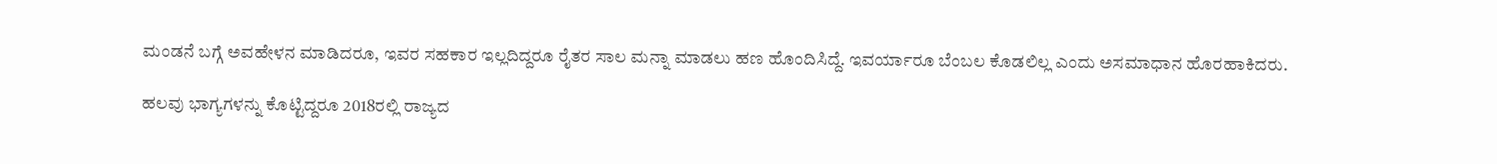ಮಂಡನೆ ಬಗ್ಗೆ ಅವಹೇಳನ ಮಾಡಿದರೂ, ಇವರ ಸಹಕಾರ ಇಲ್ಲದಿದ್ದರೂ ರೈತರ ಸಾಲ ಮನ್ನಾ ಮಾಡಲು ಹಣ ಹೊಂದಿಸಿದ್ದೆ. ಇವರ್ಯಾರೂ ಬೆಂಬಲ ಕೊಡಲಿಲ್ಲ ಎಂದು ಅಸಮಾಧಾನ ಹೊರಹಾಕಿದರು.

ಹಲವು ಭಾಗ್ಯಗಳನ್ನು ಕೊಟ್ಟಿದ್ದರೂ 2018ರಲ್ಲಿ ರಾಜ್ಯದ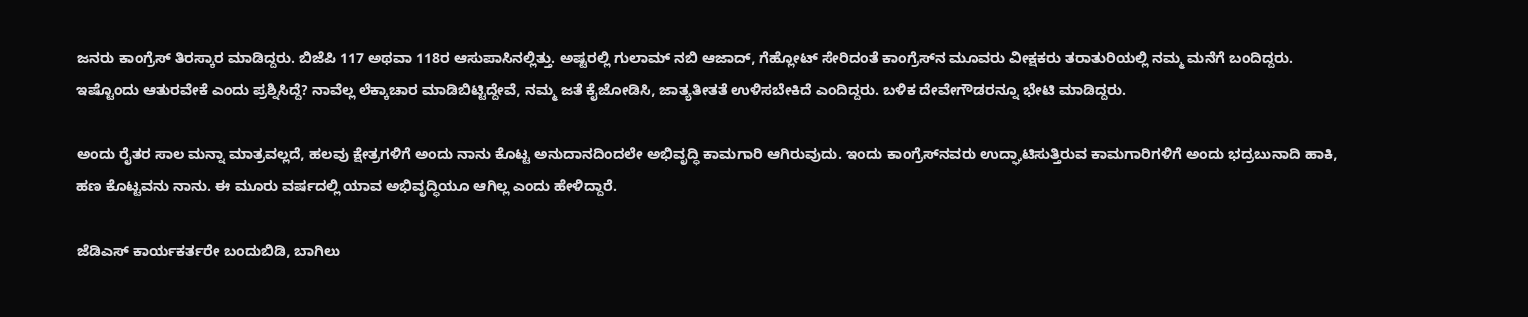ಜನರು ಕಾಂಗ್ರೆಸ್‌ ತಿರಸ್ಕಾರ ಮಾಡಿದ್ದರು. ಬಿಜೆಪಿ 117 ಅಥವಾ 118ರ ಆಸುಪಾಸಿನಲ್ಲಿತ್ತು. ಅಷ್ಟರಲ್ಲಿ ಗುಲಾಮ್ ನಬಿ ಆಜಾದ್, ಗೆಹ್ಲೋಟ್ ಸೇರಿದಂತೆ ಕಾಂಗ್ರೆಸ್‌ನ ಮೂವರು ವೀಕ್ಷಕರು ತರಾತುರಿಯಲ್ಲಿ ನಮ್ಮ ಮನೆಗೆ ಬಂದಿದ್ದರು. ಇಷ್ಟೊಂದು ಆತುರವೇಕೆ ಎಂದು ಪ್ರಶ್ನಿಸಿದ್ದೆ? ನಾವೆಲ್ಲ ಲೆಕ್ಕಾಚಾರ ಮಾಡಿಬಿಟ್ಟಿದ್ದೇವೆ, ನಮ್ಮ ಜತೆ ಕೈಜೋಡಿಸಿ, ಜಾತ್ಯತೀತತೆ ಉಳಿಸಬೇಕಿದೆ ಎಂದಿದ್ದರು. ಬಳಿಕ ದೇವೇಗೌಡರನ್ನೂ ಭೇಟಿ ಮಾಡಿದ್ದರು.

ಅಂದು ರೈತರ ಸಾಲ ಮನ್ನಾ ಮಾತ್ರವಲ್ಲದೆ, ಹಲವು ಕ್ಷೇತ್ರಗಳಿಗೆ ಅಂದು ನಾನು ಕೊಟ್ಟ ಅನುದಾನದಿಂದಲೇ ಅಭಿವೃದ್ಧಿ ಕಾಮಗಾರಿ ಆಗಿರುವುದು. ಇಂದು ಕಾಂಗ್ರೆಸ್‌ನವರು ಉದ್ಘಾಟಿಸುತ್ತಿರುವ ಕಾಮಗಾರಿಗಳಿಗೆ ಅಂದು ಭದ್ರಬುನಾದಿ ಹಾಕಿ, ಹಣ ಕೊಟ್ಟವನು ನಾನು. ಈ ಮೂರು ವರ್ಷದಲ್ಲಿ ಯಾವ ಅಭಿವೃದ್ಧಿಯೂ ಆಗಿಲ್ಲ ಎಂದು ಹೇಳಿದ್ದಾರೆ.

ಜೆಡಿಎಸ್‌ ಕಾರ್ಯಕರ್ತರೇ ಬಂದುಬಿಡಿ, ಬಾಗಿಲು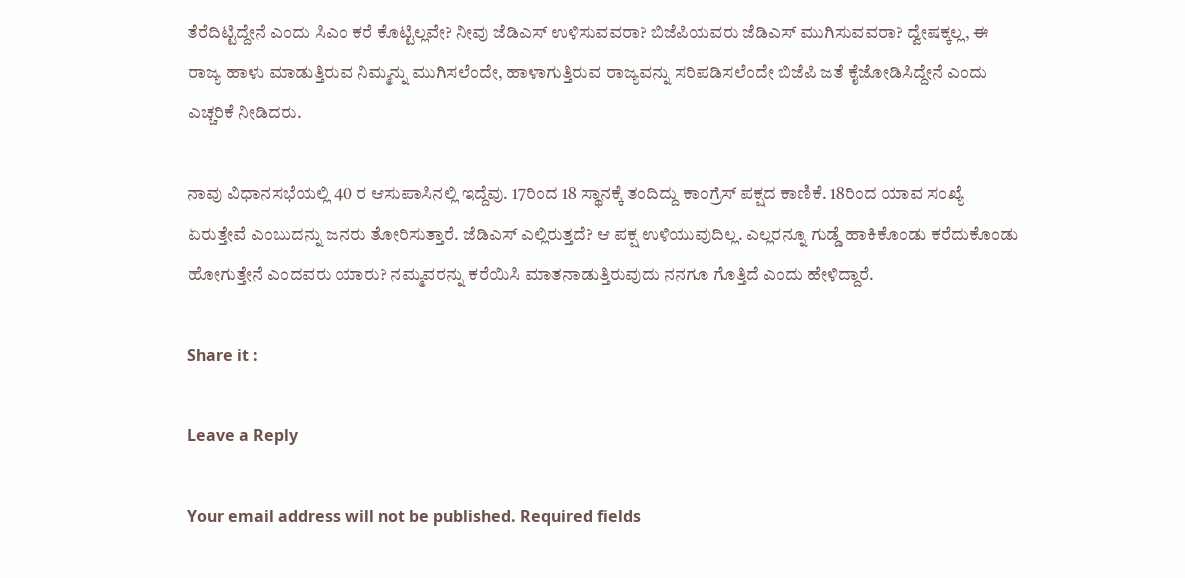ತೆರೆದಿಟ್ಟಿದ್ದೇನೆ ಎಂದು ಸಿಎಂ ಕರೆ ಕೊಟ್ಟಿಲ್ಲವೇ? ನೀವು ಜೆಡಿಎಸ್‌ ಉಳಿಸುವವರಾ? ಬಿಜೆಪಿಯವರು ಜೆಡಿಎಸ್‌ ಮುಗಿಸುವವರಾ? ದ್ವೇಷಕ್ಕಲ್ಲ, ಈ ರಾಜ್ಯ ಹಾಳು ಮಾಡುತ್ತಿರುವ ನಿಮ್ಮನ್ನು ಮುಗಿಸಲೆಂದೇ, ಹಾಳಾಗುತ್ತಿರುವ ರಾಜ್ಯವನ್ನು ಸರಿಪಡಿಸಲೆಂದೇ ಬಿಜೆಪಿ ಜತೆ ಕೈಜೋಡಿಸಿದ್ದೇನೆ ಎಂದು ಎಚ್ಚರಿಕೆ ನೀಡಿದರು.

ನಾವು ವಿಧಾನಸಭೆಯಲ್ಲಿ 40 ರ ಆಸುಪಾಸಿನಲ್ಲಿ ಇದ್ದೆವು. 17ರಿಂದ 18 ಸ್ಥಾನಕ್ಕೆ ತಂದಿದ್ದು ಕಾಂಗ್ರೆಸ್‌ ಪಕ್ಷದ ಕಾಣಿಕೆ. 18ರಿಂದ ಯಾವ ಸಂಖ್ಯೆ ಏರುತ್ತೇವೆ ಎಂಬುದನ್ನು ಜನರು ತೋರಿಸುತ್ತಾರೆ. ಜೆಡಿಎಸ್ ಎಲ್ಲಿರುತ್ತದೆ? ಆ ಪಕ್ಷ ಉಳಿಯುವುದಿಲ್ಲ. ಎಲ್ಲರನ್ನೂ ಗುಡ್ಡೆ ಹಾಕಿಕೊಂಡು ಕರೆದುಕೊಂಡು ಹೋಗುತ್ತೇನೆ ಎಂದವರು ಯಾರು? ನಮ್ಮವರನ್ನು ಕರೆಯಿಸಿ ಮಾತನಾಡುತ್ತಿರುವುದು ನನಗೂ ಗೊತ್ತಿದೆ ಎಂದು ಹೇಳಿದ್ದಾರೆ.

Share it :

Leave a Reply

Your email address will not be published. Required fields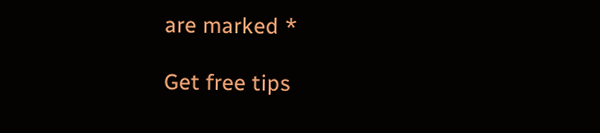are marked *

Get free tips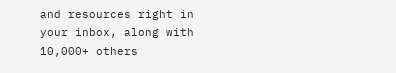and resources right in your inbox, along with 10,000+ others